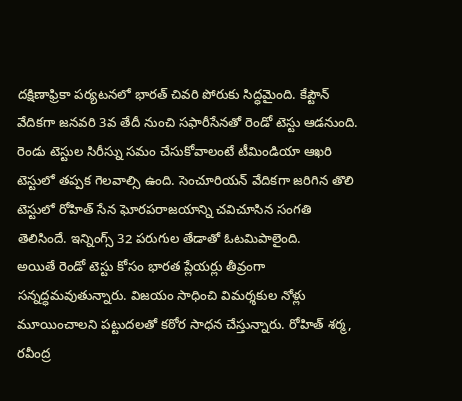దక్షిణాఫ్రికా పర్యటనలో భారత్ చివరి పోరుకు సిద్ధమైంది. కేప్టౌన్ వేదికగా జనవరి 3వ తేదీ నుంచి సఫారీసేనతో రెండో టెస్టు ఆడనుంది. రెండు టెస్టుల సిరీస్ను సమం చేసుకోవాలంటే టీమిండియా ఆఖరి టెస్టులో తప్పక గెలవాల్సి ఉంది. సెంచూరియన్ వేదికగా జరిగిన తొలి టెస్టులో రోహిత్ సేన ఘోరపరాజయాన్ని చవిచూసిన సంగతి తెలిసిందే. ఇన్నింగ్స్ 32 పరుగుల తేడాతో ఓటమిపాలైంది.
అయితే రెండో టెస్టు కోసం భారత ప్లేయర్లు తీవ్రంగా సన్నద్ధమవుతున్నారు. విజయం సాధించి విమర్శకుల నోళ్లు మూయించాలని పట్టుదలతో కఠోర సాధన చేస్తున్నారు. రోహిత్ శర్మ, రవీంద్ర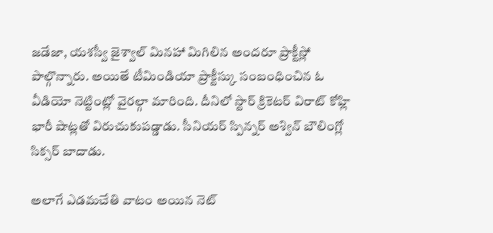జడేజా, యశస్వీ జైశ్వాల్ మినహా మిగిలిన అందరూ ప్రాక్టీస్లో పాల్గొన్నారు. అయితే టీమిండియా ప్రాక్టీస్కు సంబంధించిన ఓ వీడియో నెట్టింట్లో వైరల్గా మారింది. దీనిలో స్టార్ క్రికెటర్ విరాట్ కోహ్లి భారీ షాట్లతో విరుచుకుపడ్డాడు. సీనియర్ స్పిన్నర్ అశ్విన్ బౌలింగ్లో సిక్సర్ బాదాడు.

అలాగే ఎడమచేతి వాటం అయిన నెట్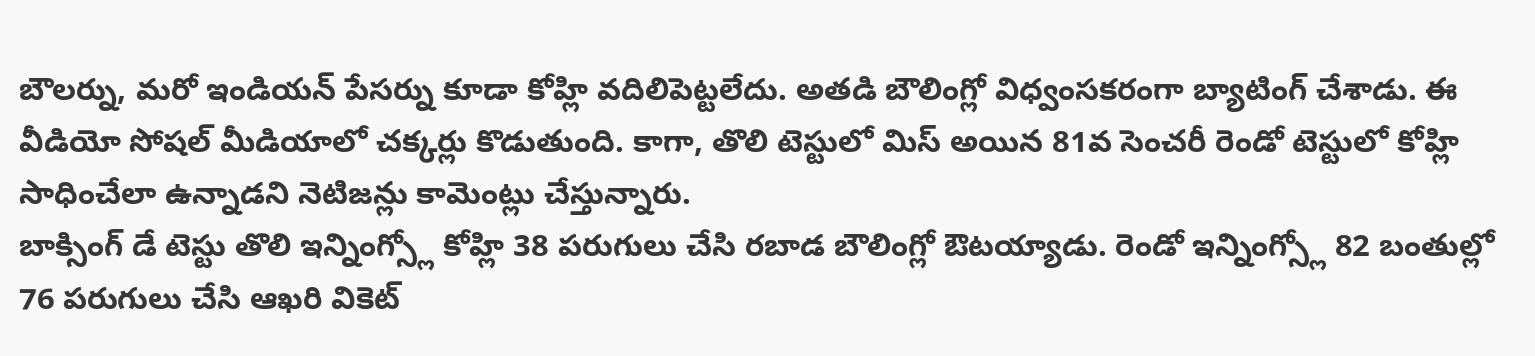బౌలర్ను, మరో ఇండియన్ పేసర్ను కూడా కోహ్లి వదిలిపెట్టలేదు. అతడి బౌలింగ్లో విధ్వంసకరంగా బ్యాటింగ్ చేశాడు. ఈ వీడియో సోషల్ మీడియాలో చక్కర్లు కొడుతుంది. కాగా, తొలి టెస్టులో మిస్ అయిన 81వ సెంచరీ రెండో టెస్టులో కోహ్లి సాధించేలా ఉన్నాడని నెటిజన్లు కామెంట్లు చేస్తున్నారు.
బాక్సింగ్ డే టెస్టు తొలి ఇన్నింగ్స్లో కోహ్లి 38 పరుగులు చేసి రబాడ బౌలింగ్లో ఔటయ్యాడు. రెండో ఇన్నింగ్స్లో 82 బంతుల్లో 76 పరుగులు చేసి ఆఖరి వికెట్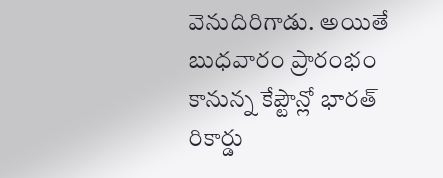వెనుదిరిగాడు. అయితే బుధవారం ప్రారంభం కానున్న కేప్టౌన్లో భారత్ రికార్డు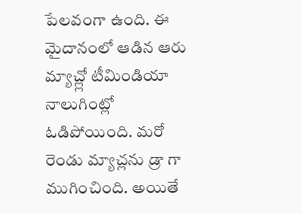పేలవంగా ఉంది. ఈ మైదానంలో ఆడిన ఆరు మ్యాచ్ల్లో టీమిండియా నాలుగింట్లో ఓడిపోయింది. మరో రెండు మ్యాచ్లను డ్రా గా ముగించింది. అయితే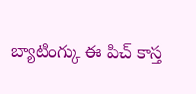బ్యాటింగ్కు ఈ పిచ్ కాస్త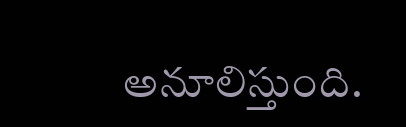అనూలిస్తుంది.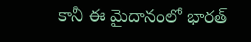కానీ ఈ మైదానంలో భారత్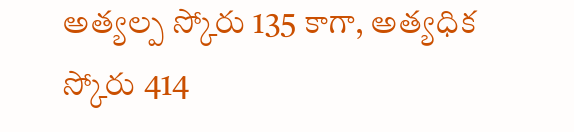అత్యల్ప స్కోరు 135 కాగా, అత్యధిక స్కోరు 414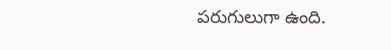పరుగులుగా ఉంది.